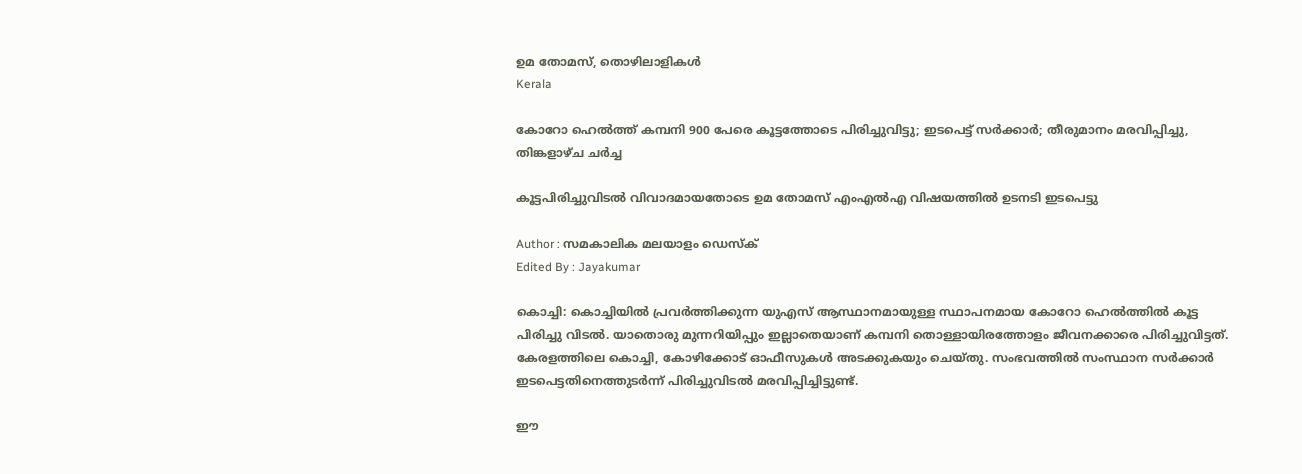ഉമ തോമസ്, തൊഴിലാളികള്‍
Kerala

കോറോ ഹെല്‍ത്ത് കമ്പനി 900 പേരെ കൂട്ടത്തോടെ പിരിച്ചുവിട്ടു; ഇടപെട്ട് സർക്കാർ; തീരുമാനം മരവിപ്പിച്ചു, തിങ്കളാഴ്ച ചർച്ച

കൂട്ടപിരിച്ചുവിടൽ വിവാദമായതോടെ ഉമ തോമസ് എംഎല്‍എ വിഷയത്തില്‍ ഉടനടി ഇടപെട്ടു

Author : സമകാലിക മലയാളം ഡെസ്ക്
Edited By : Jayakumar

കൊച്ചി: കൊച്ചിയിൽ പ്രവർത്തിക്കുന്ന യുഎസ് ആസ്ഥാനമായുള്ള സ്ഥാപനമായ കോറോ ഹെൽത്തിൽ കൂട്ട പിരിച്ചു വിടൽ. യാതൊരു മുന്നറിയിപ്പും ഇല്ലാതെയാണ് കമ്പനി തൊള്ളായിരത്തോളം ജീവനക്കാരെ പിരിച്ചുവിട്ടത്. കേരളത്തിലെ കൊച്ചി, കോഴിക്കോട് ഓഫീസുകൾ അടക്കുകയും ചെയ്തു. സംഭവത്തിൽ സംസ്ഥാന സർക്കാർ ഇടപെട്ടതിനെത്തുടർന്ന് പിരിച്ചുവിടൽ മരവിപ്പിച്ചിട്ടുണ്ട്.

ഈ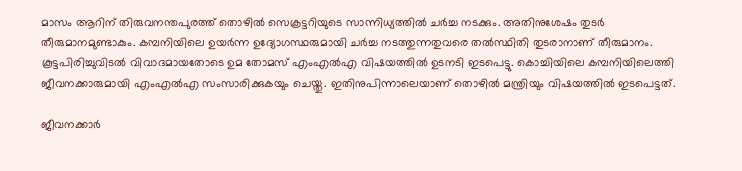മാസം ആറിന് തിരുവനന്തപുരത്ത് തൊഴിൽ സെക്രട്ടറിയുടെ സാന്നിധ്യത്തിൽ ചർച്ച നടക്കും. അതിനുശേഷം തുടർ തീരുമാനമുണ്ടാകും. കമ്പനിയിലെ ഉയർന്ന ഉദ്യോഗസ്ഥരുമായി ചർച്ച നടത്തുന്നതുവരെ തൽസ്ഥിതി തുടരാനാണ് തീരുമാനം. കൂട്ടപിരിച്ചുവിടൽ വിവാദമായതോടെ ഉമ തോമസ് എംഎല്‍എ വിഷയത്തില്‍ ഉടനടി ഇടപെട്ടു. കൊച്ചിയിലെ കമ്പനിയിലെത്തി ജീവനക്കാരുമായി എംഎൽഎ സംസാരിക്കുകയും ചെയ്തു. ഇതിനുപിന്നാലെയാണ് തൊഴിൽ മന്ത്രിയും വിഷയത്തിൽ ഇടപെട്ടത്.

ജീവനക്കാര്‍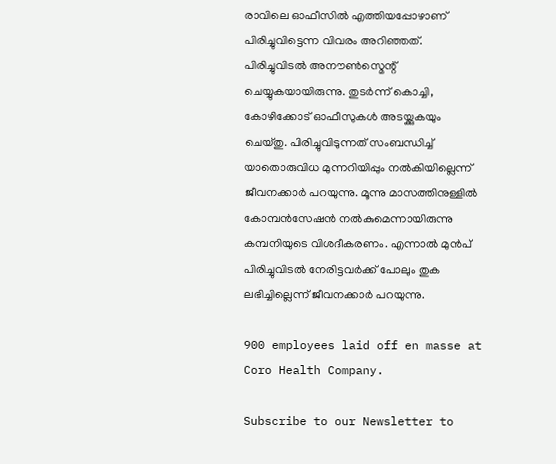രാവിലെ ഓഫീസില്‍ എത്തിയപ്പോഴാണ് പിരിച്ചുവിട്ടെന്ന വിവരം അറിഞ്ഞത്. പിരിച്ചുവിടൽ അനൗൺസ്മെന്റ് ചെയ്യുകയായിരുന്നു. തുടർന്ന് കൊച്ചി, കോഴിക്കോട് ഓഫീസുകൾ അടയ്ക്കുകയും ചെയ്തു. പിരിച്ചുവിടുന്നത് സംബന്ധിച്ച് യാതൊരുവിധ മുന്നറിയിപ്പും നൽകിയില്ലെന്ന് ജീവനക്കാർ പറയുന്നു. മൂന്നു മാസത്തിനുള്ളിൽ കോമ്പൻസേഷൻ നൽകുമെന്നായിരുന്നു കമ്പനിയുടെ വിശദീകരണം. എന്നാല്‍ മുന്‍പ് പിരിച്ചുവിടല്‍ നേരിട്ടവര്‍ക്ക് പോലും തുക ലഭിച്ചില്ലെന്ന് ജീവനക്കാര്‍ പറയുന്നു.

900 employees laid off en masse at Coro Health Company.

Subscribe to our Newsletter to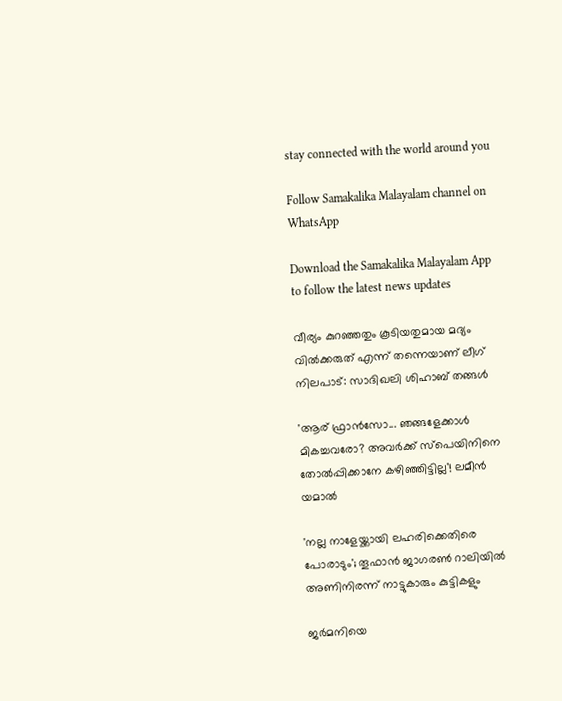stay connected with the world around you

Follow Samakalika Malayalam channel on WhatsApp

Download the Samakalika Malayalam App to follow the latest news updates

വീര്യം കുറഞ്ഞതും കൂടിയതുമായ മദ്യം വിൽക്കരുത് എന്ന് തന്നെയാണ് ലീഗ് നിലപാട്: സാദിഖലി ശിഹാബ് തങ്ങൾ

'ആര് ഫ്രാൻസോ... ഞങ്ങളേക്കാൾ മികച്ചവരോ? അവർക്ക് സ്പെയിനിനെ തോൽപ്പിക്കാനേ കഴിഞ്ഞിട്ടില്ല'! ലമീൻ യമാൽ

'നല്ല നാളേയ്ക്കായി ലഹരിക്കെതിരെ പോരാടും'; തൂഫാന്‍ ജാഗരണ്‍ റാലിയില്‍ അണിനിരന്ന് നാട്ടുകാരും കുട്ടികളും

ജർമനിയെ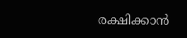രക്ഷിക്കാൻ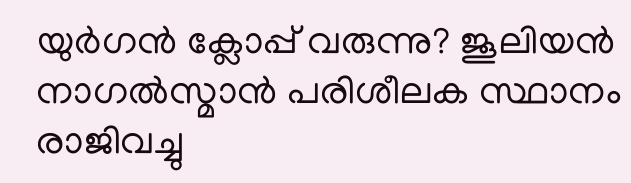യുർഗൻ ക്ലോപ്പ് വരുന്നു? ജൂലിയൻ നാഗൽസ്മാൻ പരിശീലക സ്ഥാനം രാജിവച്ചു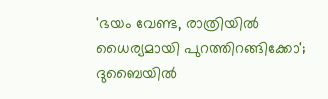'ഭയം വേണ്ട, രാത്രിയില്‍ ധൈര്യമായി പുറത്തിറങ്ങിക്കോ'; ദുബൈയില്‍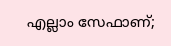എല്ലാം സേഫാണ്;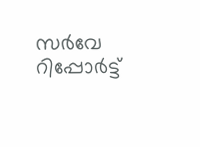സര്‍വേ റിപ്പോര്‍ട്ട്